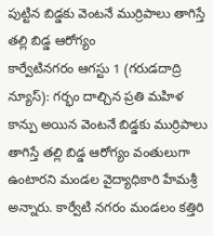పుట్టిన బిడ్డకు వెంటనే ముర్రిపాలు తాగిస్తే తల్లి బిడ్డ ఆరోగ్యం
కార్వేటినగరం ఆగస్టు 1 (గరుడదాద్రి న్యూస్): గర్భం దాల్చిన ప్రతి మహిళ కాన్పు అయిన వెంటనే బిడ్డకు ముర్రిపాలు తాగిస్తే తల్లి బిడ్డ ఆరోగ్యం వంతులుగా ఉంటారని మండల వైద్యాధికారి హేమశ్రీ అన్నారు. కార్వేటి నగరం మండలం కత్తిరి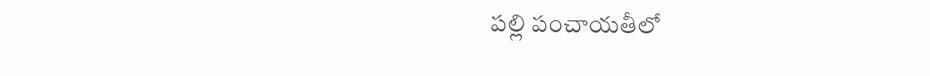పల్లి పంచాయతీలో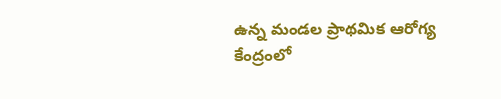ఉన్న మండల ప్రాథమిక ఆరోగ్య కేంద్రంలో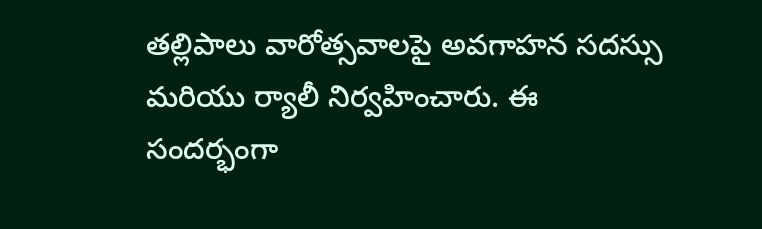తల్లిపాలు వారోత్సవాలపై అవగాహన సదస్సు మరియు ర్యాలీ నిర్వహించారు. ఈ సందర్భంగా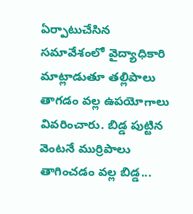ఏర్పాటుచేసిన సమావేశంలో వైద్యాధికారి మాట్లాడుతూ తల్లిపాలు తాగడం వల్ల ఉపయోగాలు వివరించారు. బిడ్డ పుట్టిన వెంటనే ముర్రిపాలు తాగించడం వల్ల బిడ్డ...